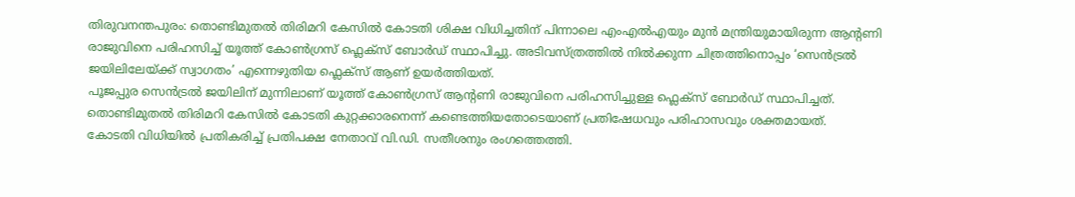തിരുവനന്തപുരം: തൊണ്ടിമുതൽ തിരിമറി കേസിൽ കോടതി ശിക്ഷ വിധിച്ചതിന് പിന്നാലെ എംഎൽഎയും മുൻ മന്ത്രിയുമായിരുന്ന ആന്റണി രാജുവിനെ പരിഹസിച്ച് യൂത്ത് കോൺഗ്രസ് ഫ്ലെക്സ് ബോർഡ് സ്ഥാപിച്ചു. അടിവസ്ത്രത്തിൽ നിൽക്കുന്ന ചിത്രത്തിനൊപ്പം ‘സെൻട്രൽ ജയിലിലേയ്ക്ക് സ്വാഗതം’ എന്നെഴുതിയ ഫ്ലെക്സ് ആണ് ഉയർത്തിയത്.
പൂജപ്പുര സെൻട്രൽ ജയിലിന് മുന്നിലാണ് യൂത്ത് കോൺഗ്രസ് ആന്റണി രാജുവിനെ പരിഹസിച്ചുള്ള ഫ്ലെക്സ് ബോർഡ് സ്ഥാപിച്ചത്. തൊണ്ടിമുതൽ തിരിമറി കേസിൽ കോടതി കുറ്റക്കാരനെന്ന് കണ്ടെത്തിയതോടെയാണ് പ്രതിഷേധവും പരിഹാസവും ശക്തമായത്.
കോടതി വിധിയിൽ പ്രതികരിച്ച് പ്രതിപക്ഷ നേതാവ് വി.ഡി. സതീശനും രംഗത്തെത്തി.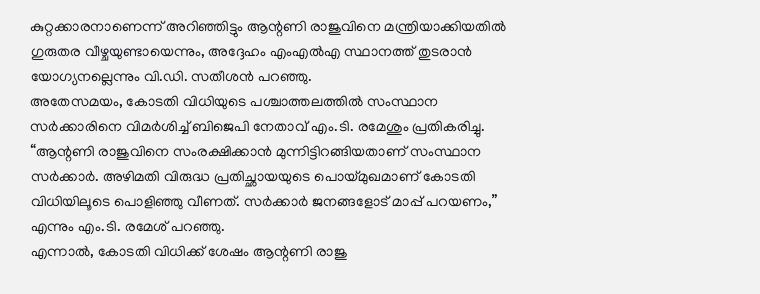കുറ്റക്കാരനാണെന്ന് അറിഞ്ഞിട്ടും ആന്റണി രാജുവിനെ മന്ത്രിയാക്കിയതിൽ ഗുരുതര വീഴ്ചയുണ്ടായെന്നും, അദ്ദേഹം എംഎൽഎ സ്ഥാനത്ത് തുടരാൻ യോഗ്യനല്ലെന്നും വി.ഡി. സതീശൻ പറഞ്ഞു.
അതേസമയം, കോടതി വിധിയുടെ പശ്ചാത്തലത്തിൽ സംസ്ഥാന സർക്കാരിനെ വിമർശിച്ച് ബിജെപി നേതാവ് എം.ടി. രമേശും പ്രതികരിച്ചു. “ആന്റണി രാജുവിനെ സംരക്ഷിക്കാൻ മുന്നിട്ടിറങ്ങിയതാണ് സംസ്ഥാന സർക്കാർ. അഴിമതി വിരുദ്ധ പ്രതിച്ഛായയുടെ പൊയ്മുഖമാണ് കോടതി വിധിയിലൂടെ പൊളിഞ്ഞു വീണത്. സർക്കാർ ജനങ്ങളോട് മാപ്പ് പറയണം,” എന്നും എം.ടി. രമേശ് പറഞ്ഞു.
എന്നാൽ, കോടതി വിധിക്ക് ശേഷം ആന്റണി രാജു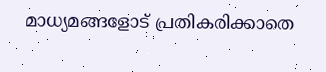മാധ്യമങ്ങളോട് പ്രതികരിക്കാതെ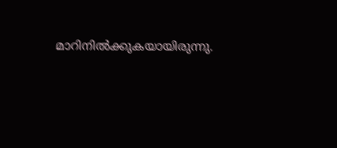മാറിനിൽക്കുകയായിരുന്നു.